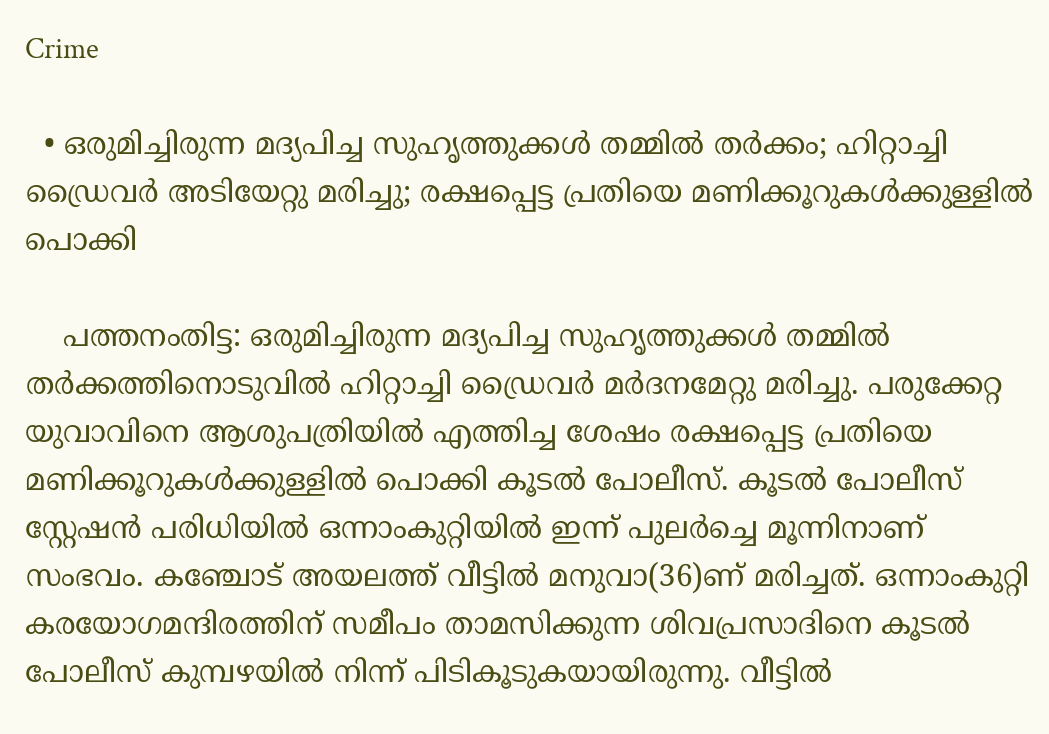Crime

  • ഒരുമിച്ചിരുന്ന മദ്യപിച്ച സുഹൃത്തുക്കള്‍ തമ്മില്‍ തര്‍ക്കം; ഹിറ്റാച്ചി ഡ്രൈവര്‍ അടിയേറ്റു മരിച്ചു; രക്ഷപ്പെട്ട പ്രതിയെ മണിക്കൂറുകള്‍ക്കുള്ളില്‍ പൊക്കി

    പത്തനംതിട്ട: ഒരുമിച്ചിരുന്ന മദ്യപിച്ച സുഹൃത്തുക്കള്‍ തമ്മില്‍ തര്‍ക്കത്തിനൊടുവില്‍ ഹിറ്റാച്ചി ഡ്രൈവര്‍ മര്‍ദനമേറ്റു മരിച്ചു. പരുക്കേറ്റ യുവാവിനെ ആശുപത്രിയില്‍ എത്തിച്ച ശേഷം രക്ഷപ്പെട്ട പ്രതിയെ മണിക്കൂറുകള്‍ക്കുള്ളില്‍ പൊക്കി കൂടല്‍ പോലീസ്. കൂടല്‍ പോലീസ് സ്റ്റേഷന്‍ പരിധിയില്‍ ഒന്നാംകുറ്റിയില്‍ ഇന്ന് പുലര്‍ച്ചെ മൂന്നിനാണ് സംഭവം. കഞ്ചോട് അയലത്ത് വീട്ടില്‍ മനുവാ(36)ണ് മരിച്ചത്. ഒന്നാംകുറ്റി കരയോഗമന്ദിരത്തിന് സമീപം താമസിക്കുന്ന ശിവപ്രസാദിനെ കൂടല്‍ പോലീസ് കുമ്പഴയില്‍ നിന്ന് പിടികൂടുകയായിരുന്നു. വീട്ടില്‍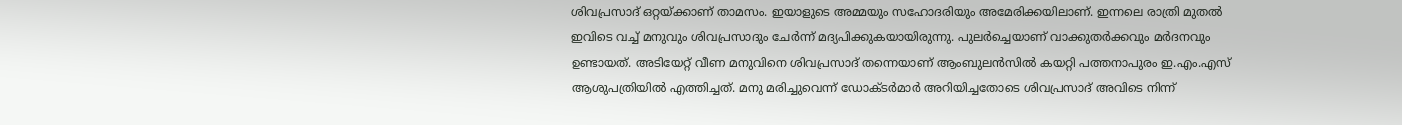ശിവപ്രസാദ് ഒറ്റയ്ക്കാണ് താമസം. ഇയാളുടെ അമ്മയും സഹോദരിയും അമേരിക്കയിലാണ്. ഇന്നലെ രാത്രി മുതല്‍ ഇവിടെ വച്ച് മനുവും ശിവപ്രസാദും ചേര്‍ന്ന് മദ്യപിക്കുകയായിരുന്നു. പുലര്‍ച്ചെയാണ് വാക്കുതര്‍ക്കവും മര്‍ദനവും ഉണ്ടായത്. അടിയേറ്റ് വീണ മനുവിനെ ശിവപ്രസാദ് തന്നെയാണ് ആംബുലന്‍സില്‍ കയറ്റി പത്തനാപുരം ഇ.എം.എസ് ആശുപത്രിയില്‍ എത്തിച്ചത്. മനു മരിച്ചുവെന്ന് ഡോക്ടര്‍മാര്‍ അറിയിച്ചതോടെ ശിവപ്രസാദ് അവിടെ നിന്ന്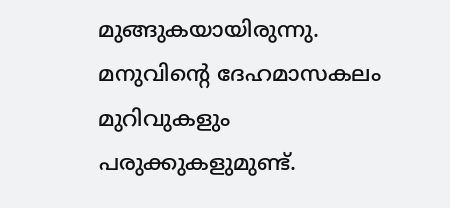മുങ്ങുകയായിരുന്നു. മനുവിന്റെ ദേഹമാസകലം മുറിവുകളും പരുക്കുകളുമുണ്ട്.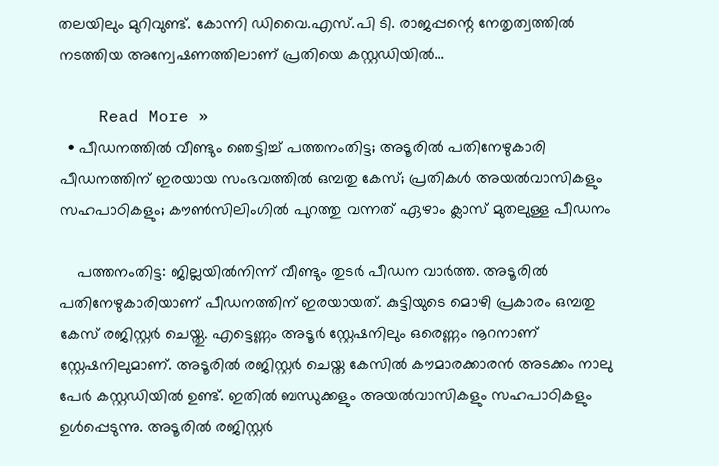തലയിലും മുറിവുണ്ട്. കോന്നി ഡിവൈ.എസ്.പി ടി. രാജപ്പന്റെ നേതൃത്വത്തില്‍ നടത്തിയ അന്വേഷണത്തിലാണ് പ്രതിയെ കസ്റ്റഡിയില്‍…

    Read More »
  • പീഡനത്തില്‍ വീണ്ടും ഞെട്ടിച്ച് പത്തനംതിട്ട; അടൂരില്‍ പതിനേഴുകാരി പീഡനത്തിന് ഇരയായ സംഭവത്തില്‍ ഒമ്പതു കേസ്; പ്രതികള്‍ അയല്‍വാസികളും സഹപാഠികളും; കൗണ്‍സിലിംഗില്‍ പുറത്തു വന്നത് ഏഴാം ക്ലാസ് മുതലുള്ള പീഡനം

    പത്തനംതിട്ട: ജില്ലയില്‍നിന്ന് വീണ്ടും തുടര്‍ പീഡന വാര്‍ത്ത. അടൂരില്‍ പതിനേഴുകാരിയാണ് പീഡനത്തിന് ഇരയായത്. കുട്ടിയുടെ മൊഴി പ്രകാരം ഒമ്പതു കേസ് രജിസ്റ്റര്‍ ചെയ്തു. എട്ടെണ്ണം അടൂര്‍ സ്റ്റേഷനിലും ഒരെണ്ണം നൂറനാണ് സ്റ്റേഷനിലുമാണ്. അടൂരില്‍ രജിസ്റ്റര്‍ ചെയ്ത കേസില്‍ കൗമാരക്കാരന്‍ അടക്കം നാലു പേര്‍ കസ്റ്റഡിയില്‍ ഉണ്ട്. ഇതില്‍ ബന്ധുക്കളും അയല്‍വാസികളും സഹപാഠികളും ഉള്‍പ്പെടുന്നു. അടൂരില്‍ രജിസ്റ്റര്‍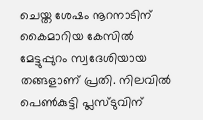ചെയ്ത ശേഷം നൂറനാടിന് കൈമാറിയ കേസില്‍ മേട്ടുപ്പുറം സ്വദേശിയായ തങ്ങളാണ് പ്രതി. നിലവില്‍ പെണ്‍കുട്ടി പ്ലസ്ടുവിന്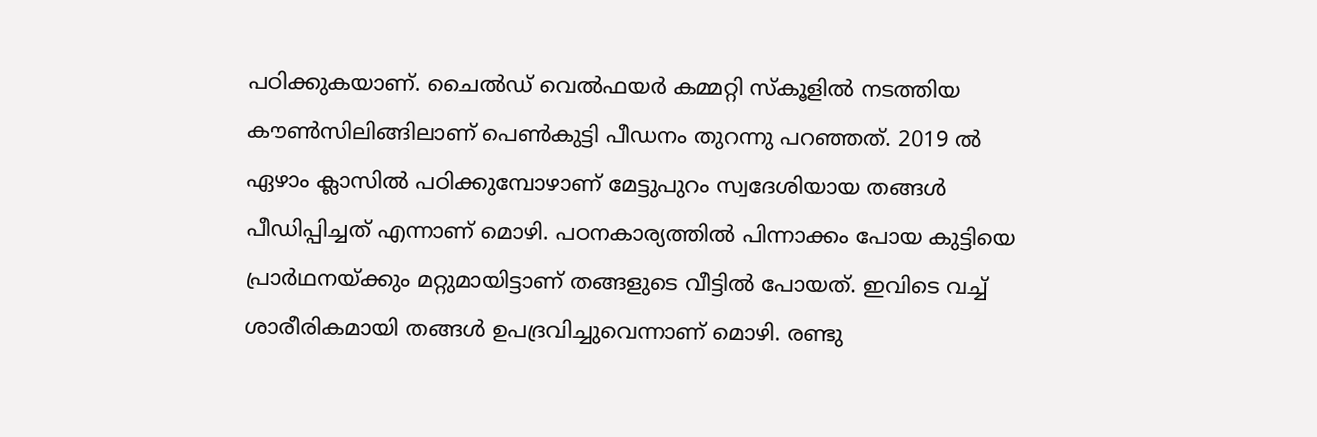പഠിക്കുകയാണ്. ചൈല്‍ഡ് വെല്‍ഫയര്‍ കമ്മറ്റി സ്‌കൂളില്‍ നടത്തിയ കൗണ്‍സിലിങ്ങിലാണ് പെണ്‍കുട്ടി പീഡനം തുറന്നു പറഞ്ഞത്. 2019 ല്‍ ഏഴാം ക്ലാസില്‍ പഠിക്കുമ്പോഴാണ് മേട്ടുപുറം സ്വദേശിയായ തങ്ങള്‍ പീഡിപ്പിച്ചത് എന്നാണ് മൊഴി. പഠനകാര്യത്തില്‍ പിന്നാക്കം പോയ കുട്ടിയെ പ്രാര്‍ഥനയ്ക്കും മറ്റുമായിട്ടാണ് തങ്ങളുടെ വീട്ടില്‍ പോയത്. ഇവിടെ വച്ച് ശാരീരികമായി തങ്ങള്‍ ഉപദ്രവിച്ചുവെന്നാണ് മൊഴി. രണ്ടു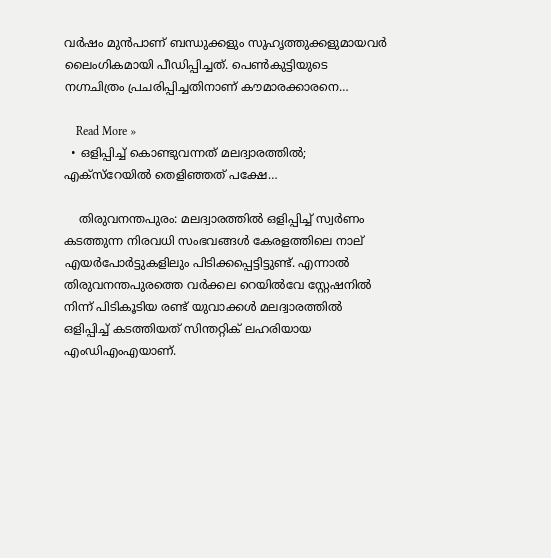വര്‍ഷം മുന്‍പാണ് ബന്ധുക്കളും സുഹൃത്തുക്കളുമായവര്‍ ലൈംഗികമായി പീഡിപ്പിച്ചത്. പെണ്‍കുട്ടിയുടെ നഗ്നചിത്രം പ്രചരിപ്പിച്ചതിനാണ് കൗമാരക്കാരനെ…

    Read More »
  • ഒളിപ്പിച്ച് കൊണ്ടുവന്നത് മലദ്വാരത്തില്‍; എക്സ്റേയില്‍ തെളിഞ്ഞത് പക്ഷേ…

    തിരുവനന്തപുരം: മലദ്വാരത്തില്‍ ഒളിപ്പിച്ച് സ്വര്‍ണം കടത്തുന്ന നിരവധി സംഭവങ്ങള്‍ കേരളത്തിലെ നാല് എയര്‍പോര്‍ട്ടുകളിലും പിടിക്കപ്പെട്ടിട്ടുണ്ട്. എന്നാല്‍ തിരുവനന്തപുരത്തെ വര്‍ക്കല റെയില്‍വേ സ്റ്റേഷനില്‍ നിന്ന് പിടികൂടിയ രണ്ട് യുവാക്കള്‍ മലദ്വാരത്തില്‍ ഒളിപ്പിച്ച് കടത്തിയത് സിന്തറ്റിക് ലഹരിയായ എംഡിഎംഎയാണ്.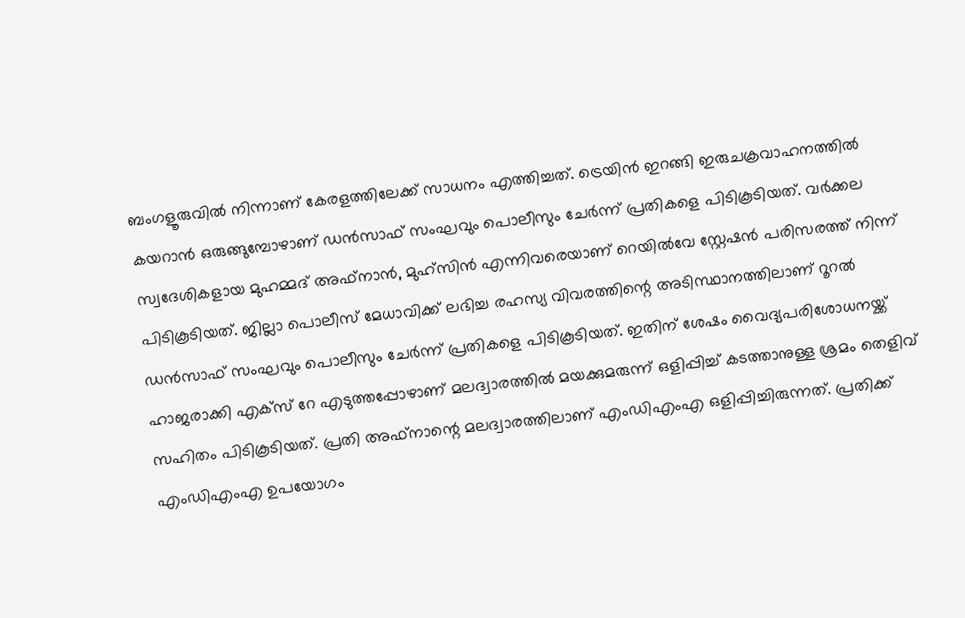ബംഗളൂരുവില്‍ നിന്നാണ് കേരളത്തിലേക്ക് സാധനം എത്തിച്ചത്. ട്രെയിന്‍ ഇറങ്ങി ഇരുചക്രവാഹനത്തില്‍ കയറാന്‍ ഒരുങ്ങുമ്പോഴാണ് ഡന്‍സാഫ് സംഘവും പൊലീസും ചേര്‍ന്ന് പ്രതികളെ പിടികൂടിയത്. വര്‍ക്കല സ്വദേശികളായ മുഹമ്മദ് അഫ്നാന്‍, മുഹ്സിന്‍ എന്നിവരെയാണ് റെയില്‍വേ സ്റ്റേഷന്‍ പരിസരത്ത് നിന്ന് പിടികൂടിയത്. ജില്ലാ പൊലീസ് മേധാവിക്ക് ലഭിച്ച രഹസ്യ വിവരത്തിന്റെ അടിസ്ഥാനത്തിലാണ് റൂറല്‍ ഡന്‍സാഫ് സംഘവും പൊലീസും ചേര്‍ന്ന് പ്രതികളെ പിടികൂടിയത്. ഇതിന് ശേഷം വൈദ്യപരിശോധനയ്ക്ക് ഹാജരാക്കി എക്സ് റേ എടുത്തപ്പോഴാണ് മലദ്വാരത്തില്‍ മയക്കുമരുന്ന് ഒളിപ്പിച്ച് കടത്താനുള്ള ശ്രമം തെളിവ് സഹിതം പിടികൂടിയത്. പ്രതി അഫ്നാന്റെ മലദ്വാരത്തിലാണ് എംഡിഎംഎ ഒളിപ്പിച്ചിരുന്നത്. പ്രതിക്ക് എംഡിഎംഎ ഉപയോഗം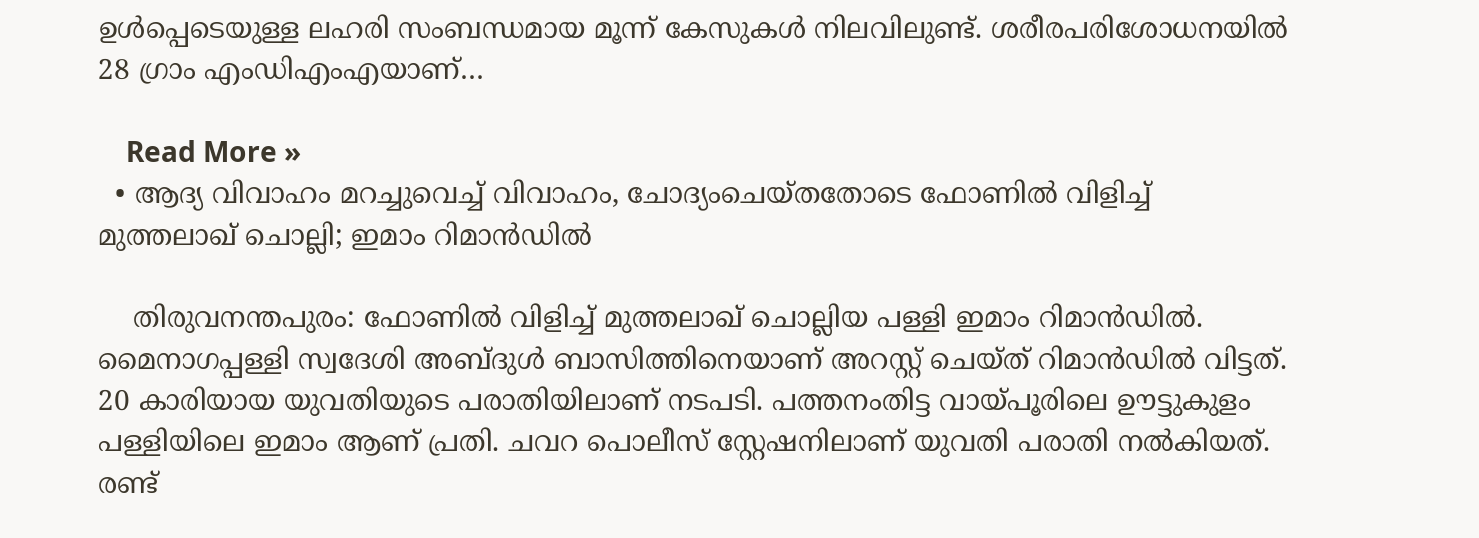ഉള്‍പ്പെടെയുള്ള ലഹരി സംബന്ധമായ മൂന്ന് കേസുകള്‍ നിലവിലുണ്ട്. ശരീരപരിശോധനയില്‍ 28 ഗ്രാം എംഡിഎംഎയാണ്…

    Read More »
  • ആദ്യ വിവാഹം മറച്ചുവെച്ച് വിവാഹം, ചോദ്യംചെയ്തതോടെ ഫോണില്‍ വിളിച്ച് മുത്തലാഖ് ചൊല്ലി; ഇമാം റിമാന്‍ഡില്‍

    തിരുവനന്തപുരം: ഫോണില്‍ വിളിച്ച് മുത്തലാഖ് ചൊല്ലിയ പള്ളി ഇമാം റിമാന്‍ഡില്‍. മൈനാഗപ്പള്ളി സ്വദേശി അബ്ദുള്‍ ബാസിത്തിനെയാണ് അറസ്റ്റ് ചെയ്ത് റിമാന്‍ഡില്‍ വിട്ടത്. 20 കാരിയായ യുവതിയുടെ പരാതിയിലാണ് നടപടി. പത്തനംതിട്ട വായ്പൂരിലെ ഊട്ടുകുളം പള്ളിയിലെ ഇമാം ആണ് പ്രതി. ചവറ പൊലീസ് സ്റ്റേഷനിലാണ് യുവതി പരാതി നല്‍കിയത്. രണ്ട്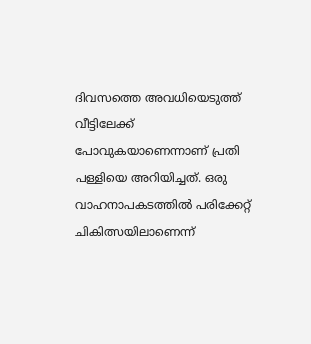ദിവസത്തെ അവധിയെടുത്ത് വീട്ടിലേക്ക് പോവുകയാണെന്നാണ് പ്രതി പള്ളിയെ അറിയിച്ചത്. ഒരു വാഹനാപകടത്തില്‍ പരിക്കേറ്റ് ചികിത്സയിലാണെന്ന്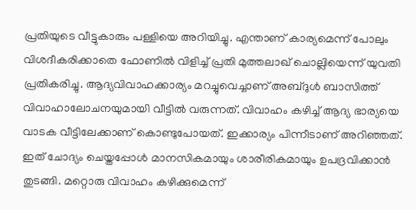പ്രതിയുടെ വീട്ടുകാരും പള്ളിയെ അറിയിച്ചു. എന്താണ് കാര്യമെന്ന് പോലും വിശദീകരിക്കാതെ ഫോണില്‍ വിളിച്ച് പ്രതി മുത്തലാഖ് ചൊല്ലിയെന്ന് യുവതി പ്രതികരിച്ചു. ആദ്യവിവാഹക്കാര്യം മറച്ചുവെച്ചാണ് അബ്ദുള്‍ ബാസിത്ത് വിവാഹാലോചനയുമായി വീട്ടില്‍ വരുന്നത്. വിവാഹം കഴിച്ച് ആദ്യ ഭാര്യയെ വാടക വീട്ടിലേക്കാണ് കൊണ്ടുപോയത്. ഇക്കാര്യം പിന്നീടാണ് അറിഞ്ഞത്. ഇത് ചോദ്യം ചെയ്തപ്പോള്‍ മാനസികമായും ശാരീരികമായും ഉപദ്രവിക്കാന്‍ തുടങ്ങി. മറ്റൊരു വിവാഹം കഴിക്കുമെന്ന്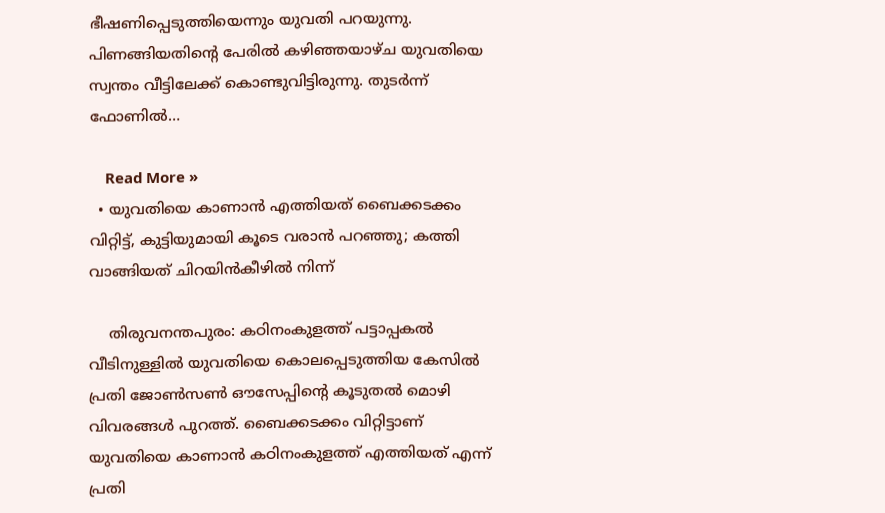ഭീഷണിപ്പെടുത്തിയെന്നും യുവതി പറയുന്നു. പിണങ്ങിയതിന്റെ പേരില്‍ കഴിഞ്ഞയാഴ്ച യുവതിയെ സ്വന്തം വീട്ടിലേക്ക് കൊണ്ടുവിട്ടിരുന്നു. തുടര്‍ന്ന് ഫോണില്‍…

    Read More »
  • യുവതിയെ കാണാന്‍ എത്തിയത് ബൈക്കടക്കം വിറ്റിട്ട്, കുട്ടിയുമായി കൂടെ വരാന്‍ പറഞ്ഞു; കത്തി വാങ്ങിയത് ചിറയിന്‍കീഴില്‍ നിന്ന്

    തിരുവനന്തപുരം: കഠിനംകുളത്ത് പട്ടാപ്പകല്‍ വീടിനുള്ളില്‍ യുവതിയെ കൊലപ്പെടുത്തിയ കേസില്‍ പ്രതി ജോണ്‍സണ്‍ ഔസേപ്പിന്റെ കൂടുതല്‍ മൊഴി വിവരങ്ങള്‍ പുറത്ത്. ബൈക്കടക്കം വിറ്റിട്ടാണ് യുവതിയെ കാണാന്‍ കഠിനംകുളത്ത് എത്തിയത് എന്ന് പ്രതി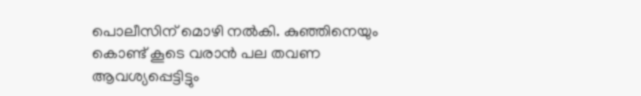പൊലീസിന് മൊഴി നല്‍കി. കുഞ്ഞിനെയും കൊണ്ട് കൂടെ വരാന്‍ പല തവണ ആവശ്യപ്പെട്ടിട്ടും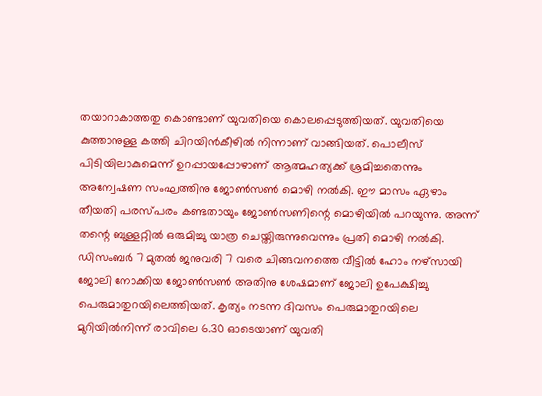തയാറാകാത്തതു കൊണ്ടാണ് യുവതിയെ കൊലപ്പെടുത്തിയത്. യുവതിയെ കുത്താനുള്ള കത്തി ചിറയിന്‍കീഴില്‍ നിന്നാണ് വാങ്ങിയത്. പൊലീസ് പിടിയിലാകുമെന്ന് ഉറപ്പായപ്പോഴാണ് ആത്മഹത്യക്ക് ശ്രമിച്ചതെന്നും അന്വേഷണ സംഘത്തിനു ജോണ്‍സണ്‍ മൊഴി നല്‍കി. ഈ മാസം ഏഴാം തീയതി പരസ്പരം കണ്ടതായും ജോണ്‍സണിന്റെ മൊഴിയില്‍ പറയുന്നു. അന്ന് തന്റെ ബുള്ളറ്റില്‍ ഒരുമിച്ചു യാത്ര ചെയ്തിരുന്നുവെന്നും പ്രതി മൊഴി നല്‍കി. ഡിസംബര്‍ 7 മുതല്‍ ജനുവരി 7 വരെ ചിങ്ങവനത്തെ വീട്ടില്‍ ഹോം നഴ്സായി ജോലി നോക്കിയ ജോണ്‍സണ്‍ അതിനു ശേഷമാണ് ജോലി ഉപേക്ഷിച്ചു പെരുമാതുറയിലെത്തിയത്. കൃത്യം നടന്ന ദിവസം പെരുമാതുറയിലെ മുറിയില്‍നിന്ന് രാവിലെ 6.30 ഓടെയാണ് യുവതി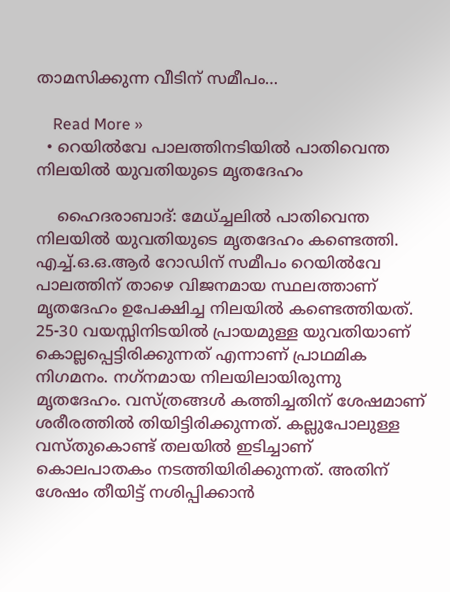താമസിക്കുന്ന വീടിന് സമീപം…

    Read More »
  • റെയില്‍വേ പാലത്തിനടിയില്‍ പാതിവെന്ത നിലയില്‍ യുവതിയുടെ മൃതദേഹം

    ഹൈദരാബാദ്: മേധ്ച്ചലില്‍ പാതിവെന്ത നിലയില്‍ യുവതിയുടെ മൃതദേഹം കണ്ടെത്തി. എച്ച്.ഒ.ഒ.ആര്‍ റോഡിന് സമീപം റെയില്‍വേ പാലത്തിന് താഴെ വിജനമായ സ്ഥലത്താണ് മൃതദേഹം ഉപേക്ഷിച്ച നിലയില്‍ കണ്ടെത്തിയത്. 25-30 വയസ്സിനിടയില്‍ പ്രായമുള്ള യുവതിയാണ് കൊല്ലപ്പെട്ടിരിക്കുന്നത് എന്നാണ് പ്രാഥമിക നിഗമനം. നഗ്‌നമായ നിലയിലായിരുന്നു മൃതദേഹം. വസ്ത്രങ്ങള്‍ കത്തിച്ചതിന് ശേഷമാണ് ശരീരത്തില്‍ തിയിട്ടിരിക്കുന്നത്. കല്ലുപോലുള്ള വസ്തുകൊണ്ട് തലയില്‍ ഇടിച്ചാണ് കൊലപാതകം നടത്തിയിരിക്കുന്നത്. അതിന് ശേഷം തീയിട്ട് നശിപ്പിക്കാന്‍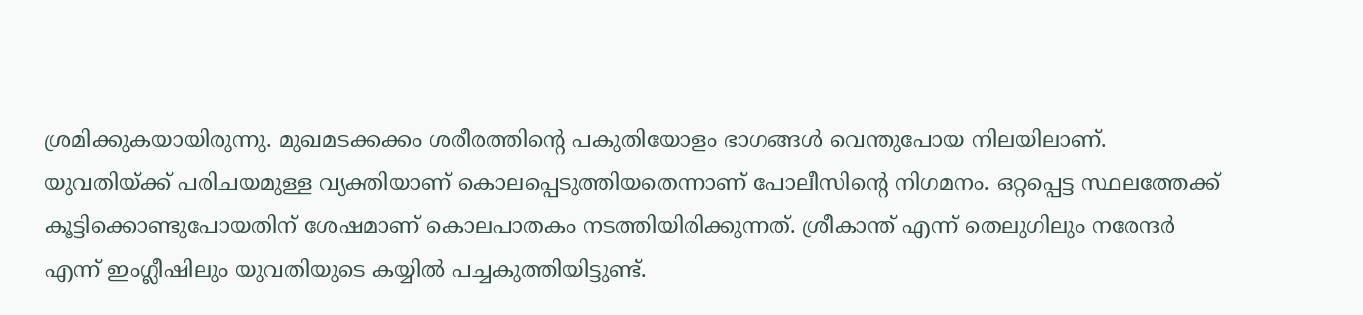ശ്രമിക്കുകയായിരുന്നു. മുഖമടക്കക്കം ശരീരത്തിന്റെ പകുതിയോളം ഭാഗങ്ങള്‍ വെന്തുപോയ നിലയിലാണ്. യുവതിയ്ക്ക് പരിചയമുള്ള വ്യക്തിയാണ് കൊലപ്പെടുത്തിയതെന്നാണ് പോലീസിന്റെ നിഗമനം. ഒറ്റപ്പെട്ട സ്ഥലത്തേക്ക് കൂട്ടിക്കൊണ്ടുപോയതിന് ശേഷമാണ് കൊലപാതകം നടത്തിയിരിക്കുന്നത്. ശ്രീകാന്ത് എന്ന് തെലുഗിലും നരേന്ദര്‍ എന്ന് ഇംഗ്ലീഷിലും യുവതിയുടെ കയ്യില്‍ പച്ചകുത്തിയിട്ടുണ്ട്.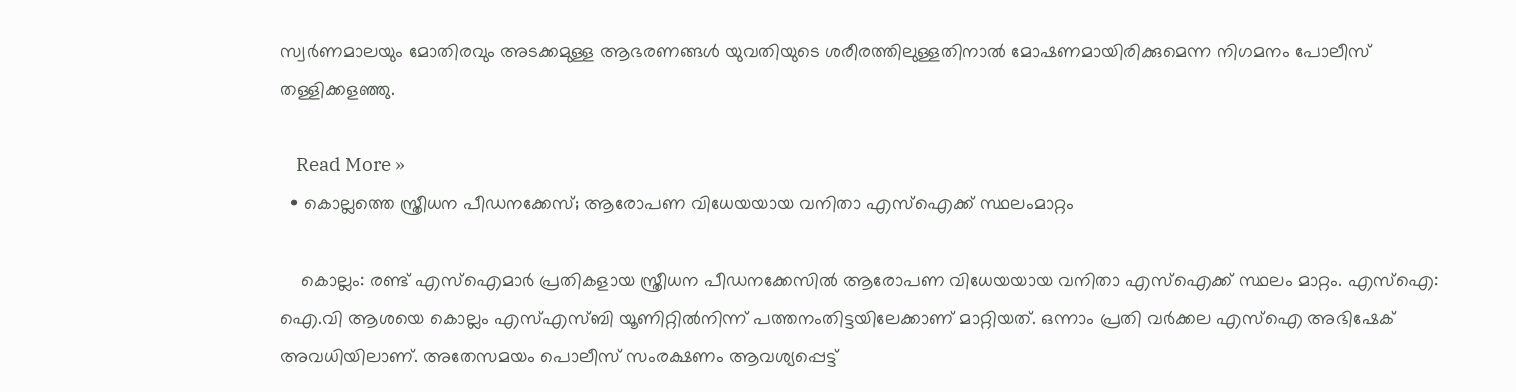സ്വര്‍ണമാലയും മോതിരവും അടക്കമുള്ള ആഭരണങ്ങള്‍ യുവതിയുടെ ശരീരത്തിലുള്ളതിനാല്‍ മോഷണമായിരിക്കുമെന്ന നിഗമനം പോലീസ് തള്ളിക്കളഞ്ഞു.

    Read More »
  • കൊല്ലത്തെ സ്ത്രീധന പീഡനക്കേസ്; ആരോപണ വിധേയയായ വനിതാ എസ്ഐക്ക് സ്ഥലംമാറ്റം

    കൊല്ലം: രണ്ട് എസ്‌ഐമാര്‍ പ്രതികളായ സ്ത്രീധന പീഡനക്കേസില്‍ ആരോപണ വിധേയയായ വനിതാ എസ്ഐക്ക് സ്ഥലം മാറ്റം. എസ്‌ഐ: ഐ.വി ആശയെ കൊല്ലം എസ്എസ്ബി യൂണിറ്റില്‍നിന്ന് പത്തനംതിട്ടയിലേക്കാണ് മാറ്റിയത്. ഒന്നാം പ്രതി വര്‍ക്കല എസ്‌ഐ അഭിഷേക് അവധിയിലാണ്. അതേസമയം പൊലീസ് സംരക്ഷണം ആവശ്യപ്പെട്ട്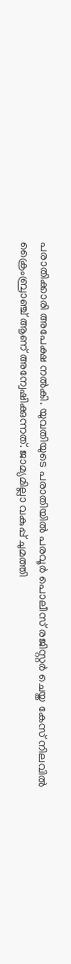പരാതിക്കാരി അപേക്ഷ നല്‍കി. യുവതിയുടെ പരാതിയില്‍ പരവൂര്‍ പൊലീസ് രജിസ്റ്റര്‍ ചെയ്ത കേസ് നിലവില്‍ ക്രൈംബ്രാഞ്ച് ആണ് അന്വേഷിക്കുന്നത്. ജാമ്യമില്ലാ വകുപ്പ് ചുമത്തി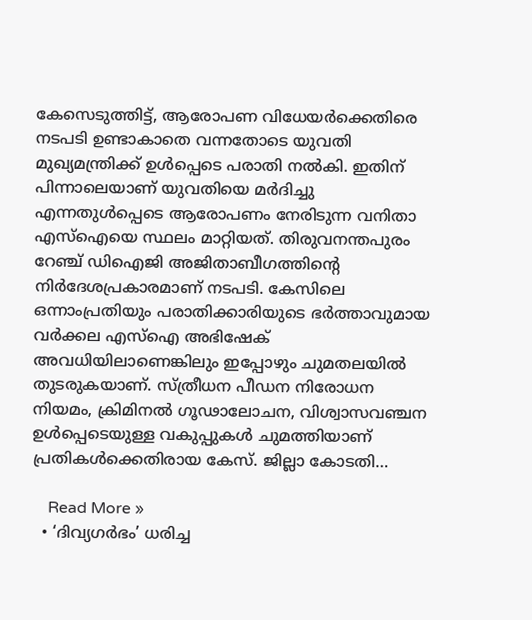കേസെടുത്തിട്ട്, ആരോപണ വിധേയര്‍ക്കെതിരെ നടപടി ഉണ്ടാകാതെ വന്നതോടെ യുവതി മുഖ്യമന്ത്രിക്ക് ഉള്‍പ്പെടെ പരാതി നല്‍കി. ഇതിന് പിന്നാലെയാണ് യുവതിയെ മര്‍ദിച്ചു എന്നതുള്‍പ്പെടെ ആരോപണം നേരിടുന്ന വനിതാ എസ്‌ഐയെ സ്ഥലം മാറ്റിയത്. തിരുവനന്തപുരം റേഞ്ച് ഡിഐജി അജിതാബീഗത്തിന്റെ നിര്‍ദേശപ്രകാരമാണ് നടപടി. കേസിലെ ഒന്നാംപ്രതിയും പരാതിക്കാരിയുടെ ഭര്‍ത്താവുമായ വര്‍ക്കല എസ്‌ഐ അഭിഷേക് അവധിയിലാണെങ്കിലും ഇപ്പോഴും ചുമതലയില്‍ തുടരുകയാണ്. സ്ത്രീധന പീഡന നിരോധന നിയമം, ക്രിമിനല്‍ ഗൂഢാലോചന, വിശ്വാസവഞ്ചന ഉള്‍പ്പെടെയുള്ള വകുപ്പുകള്‍ ചുമത്തിയാണ് പ്രതികള്‍ക്കെതിരായ കേസ്. ജില്ലാ കോടതി…

    Read More »
  • ‘ദിവ്യഗർഭം’ ധരിച്ച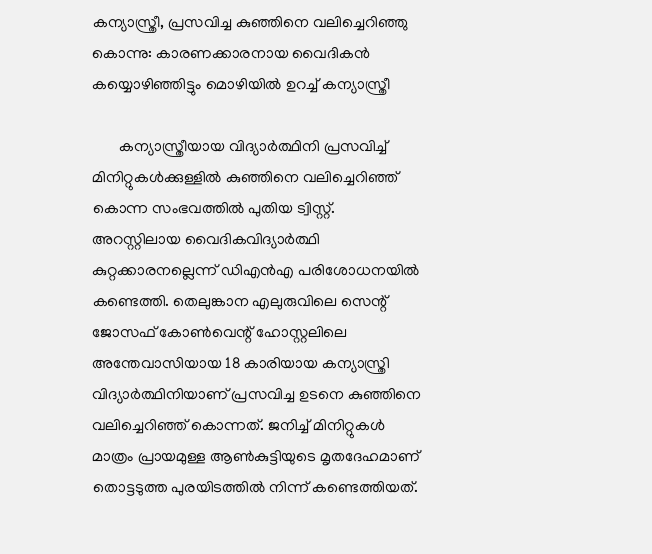കന്യാസ്ത്രീ, പ്രസവിച്ച കുഞ്ഞിനെ വലിച്ചെറിഞ്ഞു കൊന്നു: കാരണക്കാരനായ വൈദികൻ കയ്യൊഴിഞ്ഞിട്ടും മൊഴിയിൽ ഉറച്ച് കന്യാസ്ത്രീ

       കന്യാസ്ത്രീയായ വിദ്യാർത്ഥിനി പ്രസവിച്ച് മിനിറ്റുകൾക്കുള്ളിൽ കുഞ്ഞിനെ വലിച്ചെറിഞ്ഞ് കൊന്ന സംഭവത്തിൽ പുതിയ ട്വിസ്റ്റ്. അറസ്റ്റിലായ വൈദികവിദ്യാര്‍ത്ഥി കുറ്റക്കാരനല്ലെന്ന് ഡിഎൻഎ പരിശോധനയിൽ കണ്ടെത്തി. തെലുങ്കാന എലുരുവിലെ സെന്റ് ജോസഫ് കോണ്‍വെന്റ് ഹോസ്റ്റലിലെ അന്തേവാസിയായ 18 കാരിയായ കന്യാസ്ത്രി വിദ്യാര്‍ത്ഥിനിയാണ് പ്രസവിച്ച ഉടനെ കുഞ്ഞിനെ വലിച്ചെറിഞ്ഞ് കൊന്നത്. ജനിച്ച്‌ മിനിറ്റുകള്‍ മാത്രം പ്രായമുള്ള ആണ്‍കുട്ടിയുടെ മൃതദേഹമാണ് തൊട്ടടുത്ത പുരയിടത്തില്‍ നിന്ന് കണ്ടെത്തിയത്.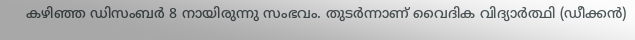കഴിഞ്ഞ ഡിസംബർ 8 നായിരുന്നു സംഭവം. തുടർന്നാണ് വൈദിക വിദ്യാര്‍ത്ഥി (ഡീക്കന്‍)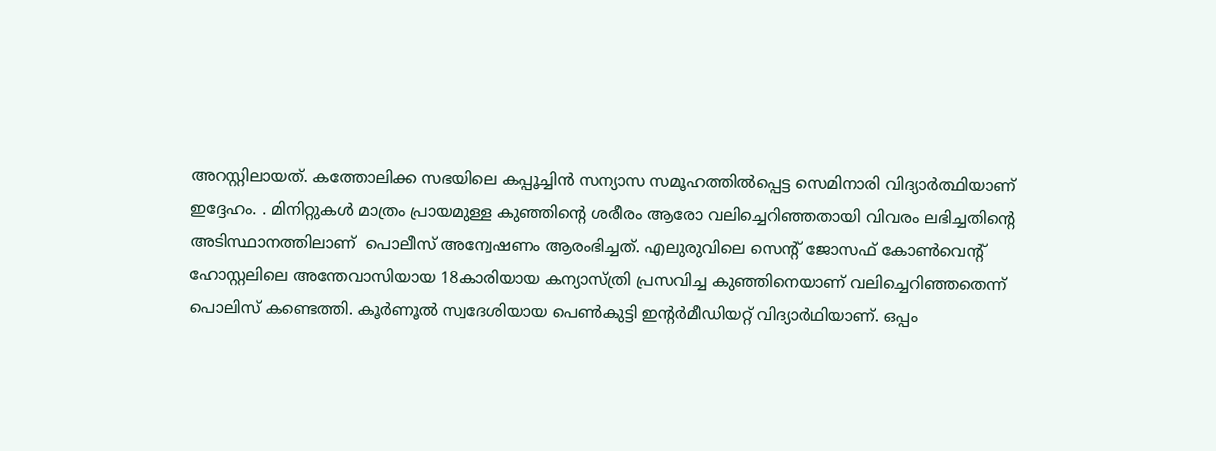അറസ്റ്റിലായത്. കത്തോലിക്ക സഭയിലെ കപ്പൂച്ചിന്‍ സന്യാസ സമൂഹത്തില്‍പ്പെട്ട സെമിനാരി വിദ്യാര്‍ത്ഥിയാണ് ഇദ്ദേഹം. . മിനിറ്റുകള്‍ മാത്രം പ്രായമുള്ള കുഞ്ഞിന്റെ ശരീരം ആരോ വലിച്ചെറിഞ്ഞതായി വിവരം ലഭിച്ചതിന്റെ അടിസ്ഥാനത്തിലാണ്  പൊലീസ് അന്വേഷണം ആരംഭിച്ചത്. എലുരുവിലെ സെന്റ് ജോസഫ് കോണ്‍വെന്റ് ഹോസ്റ്റലിലെ അന്തേവാസിയായ 18കാരിയായ കന്യാസ്ത്രി പ്രസവിച്ച കുഞ്ഞിനെയാണ് വലിച്ചെറിഞ്ഞതെന്ന് പൊലിസ് കണ്ടെത്തി. കൂര്‍ണൂല്‍ സ്വദേശിയായ പെണ്‍കുട്ടി ഇന്റര്‍മീഡിയറ്റ് വിദ്യാര്‍ഥിയാണ്. ഒപ്പം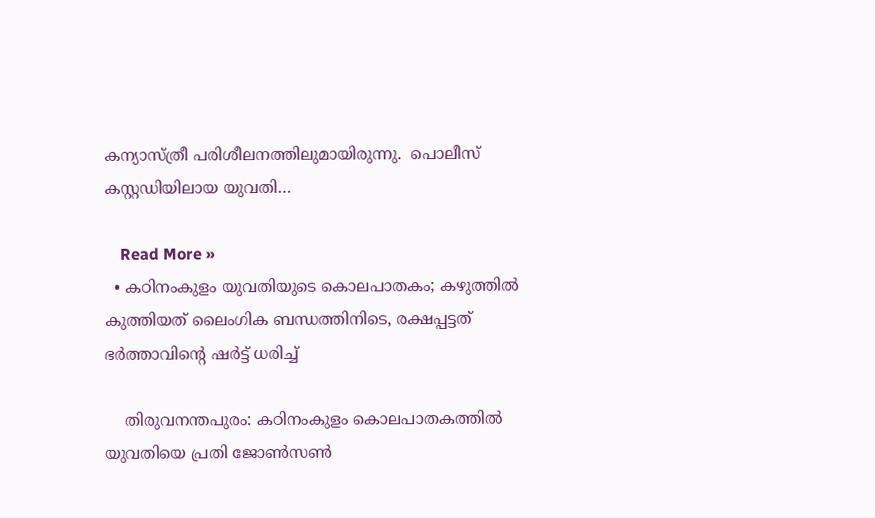കന്യാസ്ത്രീ പരിശീലനത്തിലുമായിരുന്നു.  പൊലീസ് കസ്റ്റഡിയിലായ യുവതി…

    Read More »
  • കഠിനംകുളം യുവതിയുടെ കൊലപാതകം; കഴുത്തില്‍ കുത്തിയത് ലൈംഗിക ബന്ധത്തിനിടെ, രക്ഷപ്പട്ടത് ഭര്‍ത്താവിന്റെ ഷര്‍ട്ട് ധരിച്ച്

    തിരുവനന്തപുരം: കഠിനംകുളം കൊലപാതകത്തില്‍ യുവതിയെ പ്രതി ജോണ്‍സണ്‍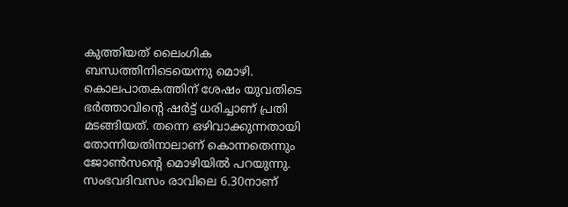കുത്തിയത് ലൈംഗിക ബന്ധത്തിനിടെയെന്നു മൊഴി. കൊലപാതകത്തിന് ശേഷം യുവതിടെ ഭര്‍ത്താവിന്റെ ഷര്‍ട്ട് ധരിച്ചാണ് പ്രതി മടങ്ങിയത്. തന്നെ ഒഴിവാക്കുന്നതായി തോന്നിയതിനാലാണ് കൊന്നതെന്നും ജോണ്‍സന്റെ മൊഴിയില്‍ പറയുന്നു. സംഭവദിവസം രാവിലെ 6.30നാണ്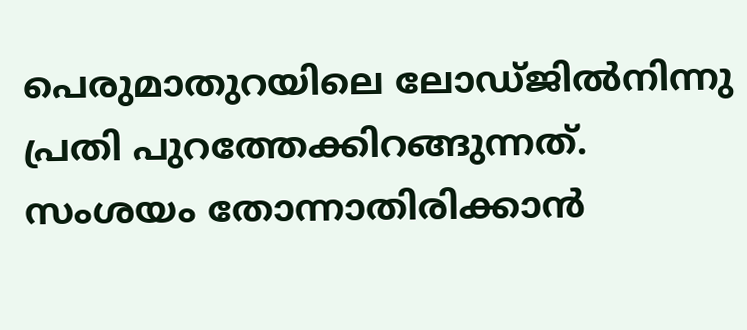പെരുമാതുറയിലെ ലോഡ്ജില്‍നിന്നു പ്രതി പുറത്തേക്കിറങ്ങുന്നത്. സംശയം തോന്നാതിരിക്കാന്‍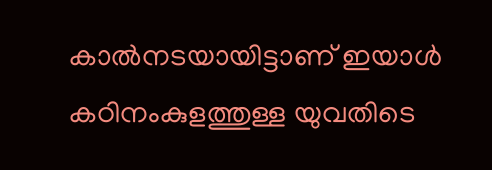കാല്‍നടയായിട്ടാണ് ഇയാള്‍ കഠിനംകുളത്തുള്ള യുവതിടെ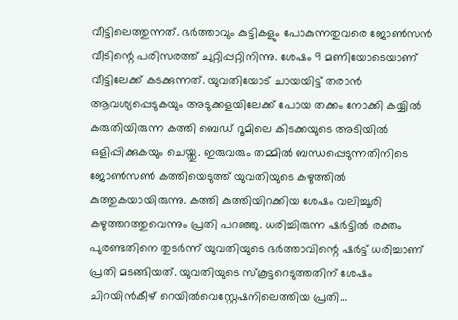വീട്ടിലെത്തുന്നത്. ഭര്‍ത്താവും കുട്ടികളും പോകുന്നതുവരെ ജോണ്‍സന്‍ വീടിന്റെ പരിസരത്ത് ചുറ്റിപ്പറ്റിനിന്നു. ശേഷം 9 മണിയോടെയാണ് വീട്ടിലേക്ക് കടക്കുന്നത്. യുവതിയോട് ചായയിട്ട് തരാന്‍ ആവശ്യപ്പെടുകയും അടുക്കളയിലേക്ക് പോയ തക്കം നോക്കി കയ്യില്‍ കരുതിയിരുന്ന കത്തി ബെഡ് റൂമിലെ കിടക്കയുടെ അടിയില്‍ ഒളിപ്പിക്കുകയും ചെയ്തു. ഇരുവരും തമ്മില്‍ ബന്ധപ്പെടുന്നതിനിടെ ജോണ്‍സണ്‍ കത്തിയെടുത്ത് യുവതിയുടെ കഴുത്തില്‍ കുത്തുകയായിരുന്നു. കത്തി കുത്തിയിറക്കിയ ശേഷം വലിച്ചൂരി കഴുത്തറത്തുവെന്നും പ്രതി പറഞ്ഞു. ധരിച്ചിരുന്ന ഷര്‍ട്ടില്‍ രക്തം പുരണ്ടതിനെ തുടര്‍ന്ന് യുവതിയുടെ ഭര്‍ത്താവിന്റെ ഷര്‍ട്ട് ധരിച്ചാണ് പ്രതി മടങ്ങിയത്. യുവതിയുടെ സ്‌കൂട്ടറെടുത്തതിന് ശേഷം ചിറയിന്‍കീഴ് റെയില്‍വെസ്റ്റേഷനിലെത്തിയ പ്രതി…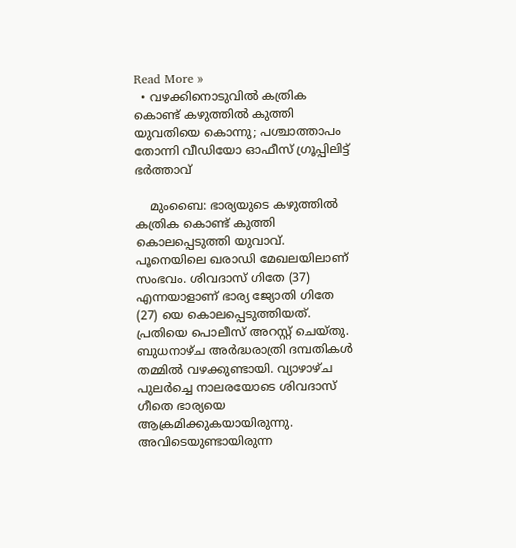Read More »
  • വഴക്കിനൊടുവില്‍ കത്രിക കൊണ്ട് കഴുത്തില്‍ കുത്തി യുവതിയെ കൊന്നു; പശ്ചാത്താപം തോന്നി വീഡിയോ ഓഫീസ് ഗ്രൂപ്പിലിട്ട് ഭര്‍ത്താവ്

    മുംബൈ: ഭാര്യയുടെ കഴുത്തില്‍ കത്രിക കൊണ്ട് കുത്തി കൊലപ്പെടുത്തി യുവാവ്. പൂനെയിലെ ഖരാഡി മേഖലയിലാണ് സംഭവം. ശിവദാസ് ഗിതേ (37) എന്നയാളാണ് ഭാര്യ ജ്യോതി ഗിതേ (27) യെ കൊലപ്പെടുത്തിയത്. പ്രതിയെ പൊലീസ് അറസ്റ്റ് ചെയ്തു. ബുധനാഴ്ച അര്‍ദ്ധരാത്രി ദമ്പതികള്‍ തമ്മില്‍ വഴക്കുണ്ടായി. വ്യാഴാഴ്ച പുലര്‍ച്ചെ നാലരയോടെ ശിവദാസ് ഗീതെ ഭാര്യയെ ആക്രമിക്കുകയായിരുന്നു. അവിടെയുണ്ടായിരുന്ന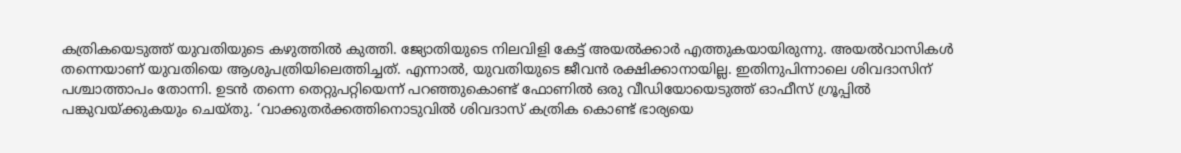കത്രികയെടുത്ത് യുവതിയുടെ കഴുത്തില്‍ കുത്തി. ജ്യോതിയുടെ നിലവിളി കേട്ട് അയല്‍ക്കാര്‍ എത്തുകയായിരുന്നു. അയല്‍വാസികള്‍ തന്നെയാണ് യുവതിയെ ആശുപത്രിയിലെത്തിച്ചത്. എന്നാല്‍, യുവതിയുടെ ജീവന്‍ രക്ഷിക്കാനായില്ല. ഇതിനുപിന്നാലെ ശിവദാസിന് പശ്ചാത്താപം തോന്നി. ഉടന്‍ തന്നെ തെറ്റുപറ്റിയെന്ന് പറഞ്ഞുകൊണ്ട് ഫോണില്‍ ഒരു വീഡിയോയെടുത്ത് ഓഫീസ് ഗ്രൂപ്പില്‍ പങ്കുവയ്ക്കുകയും ചെയ്തു. ‘വാക്കുതര്‍ക്കത്തിനൊടുവില്‍ ശിവദാസ് കത്രിക കൊണ്ട് ഭാര്യയെ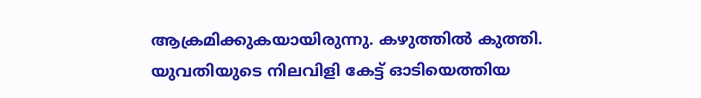ആക്രമിക്കുകയായിരുന്നു. കഴുത്തില്‍ കുത്തി. യുവതിയുടെ നിലവിളി കേട്ട് ഓടിയെത്തിയ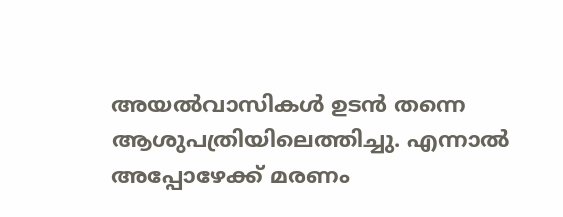അയല്‍വാസികള്‍ ഉടന്‍ തന്നെ ആശുപത്രിയിലെത്തിച്ചു. എന്നാല്‍ അപ്പോഴേക്ക് മരണം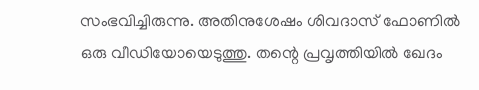സംഭവിച്ചിരുന്നു. അതിനുശേഷം ശിവദാസ് ഫോണില്‍ ഒരു വീഡിയോയെടുത്തു. തന്റെ പ്രവൃത്തിയില്‍ ഖേദം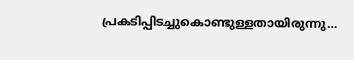പ്രകടിപ്പിടച്ചുകൊണ്ടുള്ളതായിരുന്നു…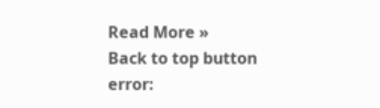Read More »
Back to top button
error: